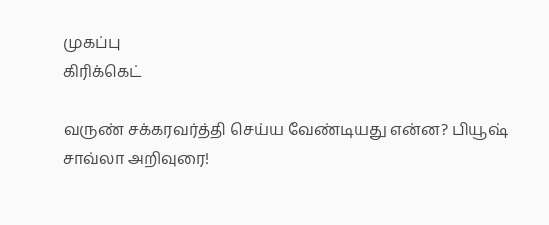முகப்பு
கிரிக்கெட்

வருண் சக்கரவர்த்தி செய்ய வேண்டியது என்ன? பியூஷ் சாவ்லா அறிவுரை!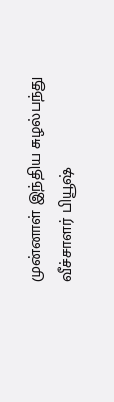முன்னாள் இந்திய சுழல்பந்து வீச்சாளர் பியூஷ்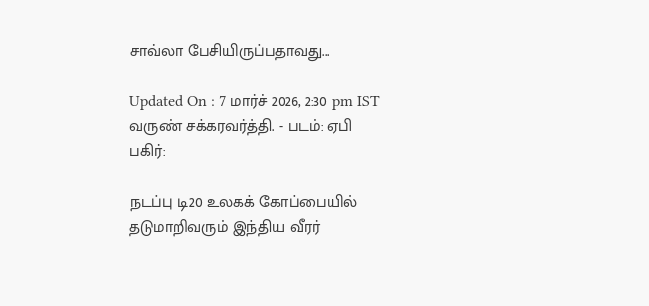சாவ்லா பேசியிருப்பதாவது...

Updated On : 7 மார்ச் 2026, 2:30 pm IST
வருண் சக்கரவர்த்தி. - படம்: ஏபி
பகிர்:

நடப்பு டி20 உலகக் கோப்பையில் தடுமாறிவரும் இந்திய வீரர்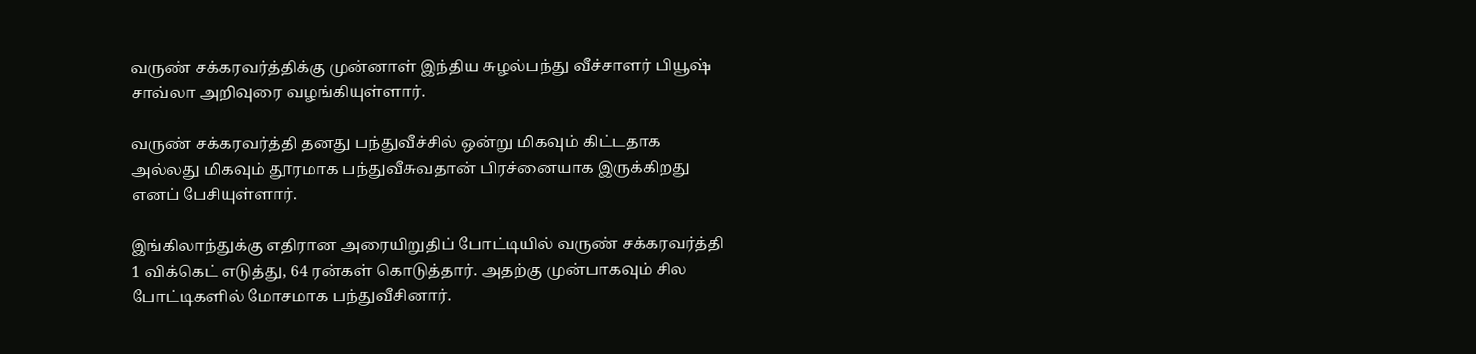வருண் சக்கரவர்த்திக்கு முன்னாள் இந்திய சுழல்பந்து வீச்சாளர் பியூஷ் சாவ்லா அறிவுரை வழங்கியுள்ளார்.

வருண் சக்கரவர்த்தி தனது பந்துவீச்சில் ஒன்று மிகவும் கிட்டதாக அல்லது மிகவும் தூரமாக பந்துவீசுவதான் பிரச்னையாக இருக்கிறது எனப் பேசியுள்ளார்.

இங்கிலாந்துக்கு எதிரான அரையிறுதிப் போட்டியில் வருண் சக்கரவர்த்தி 1 விக்கெட் எடுத்து, 64 ரன்கள் கொடுத்தார். அதற்கு முன்பாகவும் சில போட்டிகளில் மோசமாக பந்துவீசினார்.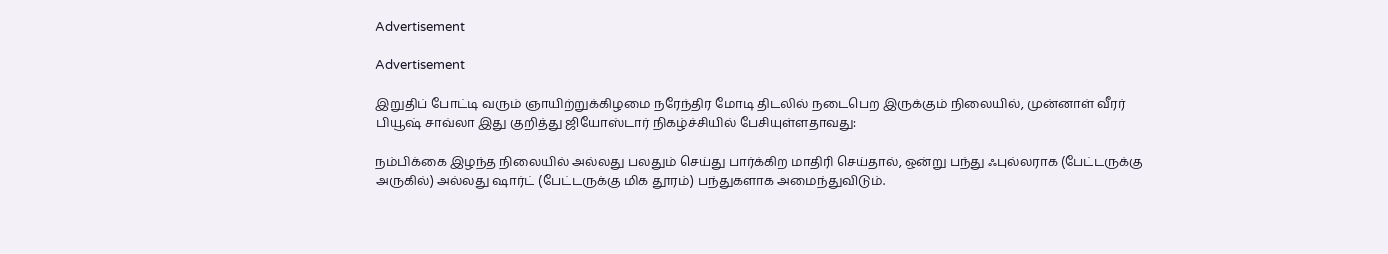Advertisement

Advertisement

இறுதிப் போட்டி வரும் ஞாயிற்றுக்கிழமை நரேந்திர மோடி திடலில் நடைபெற இருக்கும் நிலையில், முன்னாள் வீரர் பியூஷ் சாவ்லா இது குறித்து ஜியோஸ்டார் நிகழ்ச்சியில் பேசியுள்ளதாவது:

நம்பிக்கை இழந்த நிலையில் அல்லது பலதும் செய்து பார்க்கிற மாதிரி செய்தால், ஒன்று பந்து ஃபுல்லராக (பேட்டருக்கு அருகில்) அல்லது ஷார்ட் (பேட்டருக்கு மிக தூரம்) பந்துகளாக அமைந்துவிடும்.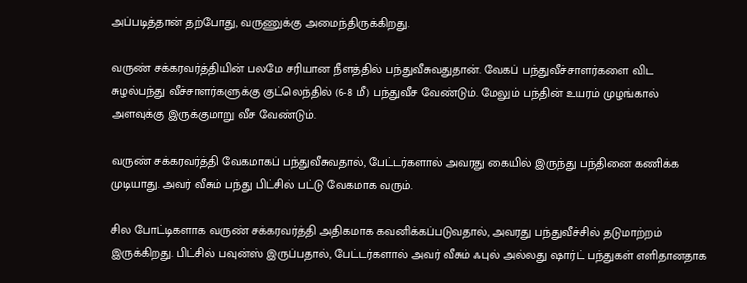அப்படித்தான் தற்போது, வருணுக்கு அமைந்திருக்கிறது.

வருண் சக்கரவர்த்தியின் பலமே சரியான நீளத்தில் பந்துவீசுவதுதான். வேகப் பந்துவீச்சாளர்களை விட சுழல்பந்து வீச்சாளர்களுக்கு குட்லெந்தில் (6-8 மீ) பந்துவீச வேண்டும். மேலும் பந்தின் உயரம் முழங்கால் அளவுக்கு இருக்குமாறு வீச வேண்டும்.

வருண் சக்கரவர்த்தி வேகமாகப் பந்துவீசுவதால், பேட்டர்களால் அவரது கையில் இருந்து பந்தினை கணிக்க முடியாது. அவர் வீசும் பந்து பிட்சில் பட்டு வேகமாக வரும்.

சில போட்டிகளாக வருண் சக்கரவர்த்தி அதிகமாக கவனிக்கப்படுவதால், அவரது பந்துவீச்சில் தடுமாற்றம் இருக்கிறது. பிட்சில் பவுன்ஸ் இருப்பதால், பேட்டர்களால் அவர் வீசும் ஃபுல் அல்லது ஷார்ட் பந்துகள் எளிதானதாக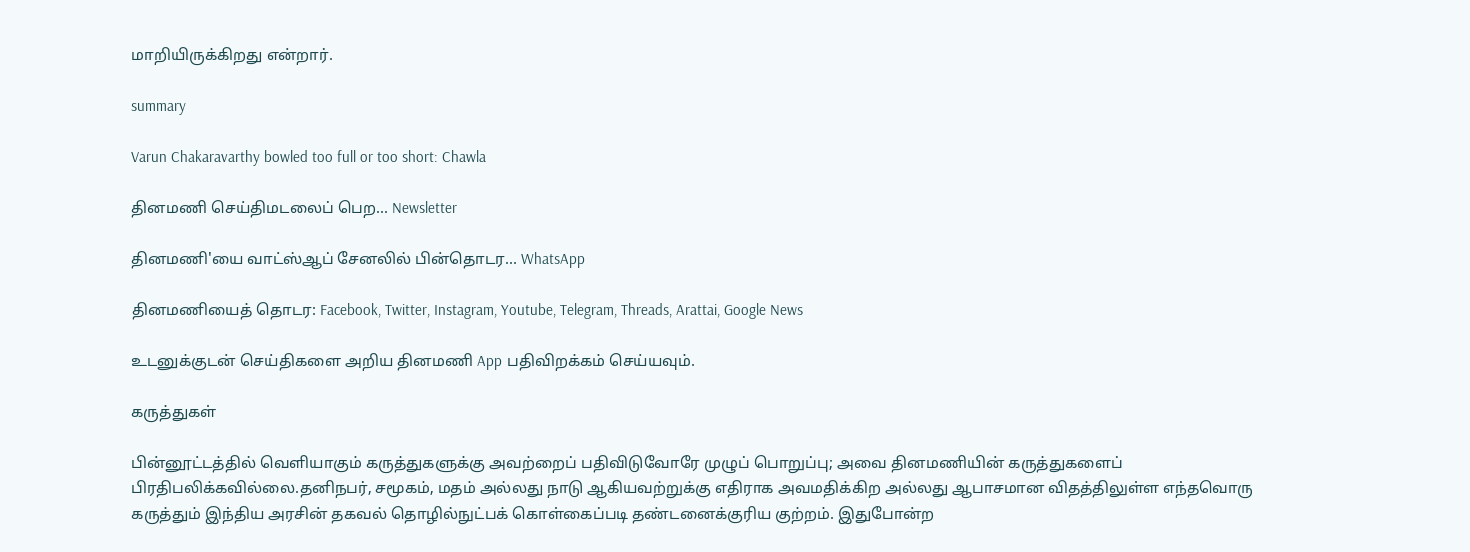மாறியிருக்கிறது என்றார்.

summary

Varun Chakaravarthy bowled too full or too short: Chawla

தினமணி செய்திமடலைப் பெற... Newsletter

தினமணி'யை வாட்ஸ்ஆப் சேனலில் பின்தொடர... WhatsApp

தினமணியைத் தொடர: Facebook, Twitter, Instagram, Youtube, Telegram, Threads, Arattai, Google News

உடனுக்குடன் செய்திகளை அறிய தினமணி App பதிவிறக்கம் செய்யவும்.

கருத்துகள்

பின்னூட்டத்தில் வெளியாகும் கருத்துகளுக்கு அவற்றைப் பதிவிடுவோரே முழுப் பொறுப்பு; அவை தினமணியின் கருத்துகளைப் பிரதிபலிக்கவில்லை.தனிநபர், சமூகம், மதம் அல்லது நாடு ஆகியவற்றுக்கு எதிராக அவமதிக்கிற அல்லது ஆபாசமான விதத்திலுள்ள எந்தவொரு கருத்தும் இந்திய அரசின் தகவல் தொழில்நுட்பக் கொள்கைப்படி தண்டனைக்குரிய குற்றம். இதுபோன்ற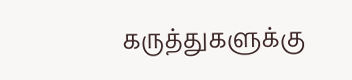கருத்துகளுக்கு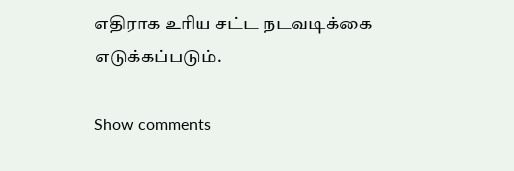எதிராக உரிய சட்ட நடவடிக்கை எடுக்கப்படும்.

Show comments